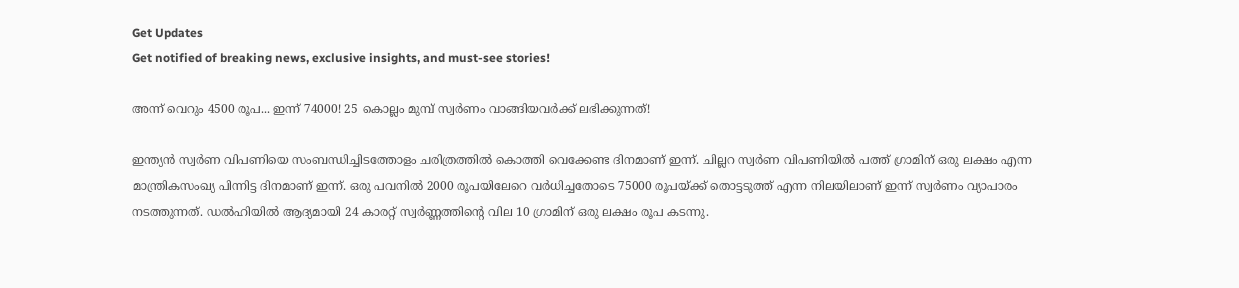Get Updates
Get notified of breaking news, exclusive insights, and must-see stories!

അന്ന് വെറും 4500 രൂപ... ഇന്ന് 74000! 25 കൊല്ലം മുമ്പ് സ്വര്‍ണം വാങ്ങിയവര്‍ക്ക് ലഭിക്കുന്നത്!

ഇന്ത്യന്‍ സ്വര്‍ണ വിപണിയെ സംബന്ധിച്ചിടത്തോളം ചരിത്രത്തില്‍ കൊത്തി വെക്കേണ്ട ദിനമാണ് ഇന്ന്. ചില്ലറ സ്വര്‍ണ വിപണിയില്‍ പത്ത് ഗ്രാമിന് ഒരു ലക്ഷം എന്ന മാന്ത്രികസംഖ്യ പിന്നിട്ട ദിനമാണ് ഇന്ന്. ഒരു പവനില്‍ 2000 രൂപയിലേറെ വര്‍ധിച്ചതോടെ 75000 രൂപയ്ക്ക് തൊട്ടടുത്ത് എന്ന നിലയിലാണ് ഇന്ന് സ്വര്‍ണം വ്യാപാരം നടത്തുന്നത്. ഡല്‍ഹിയില്‍ ആദ്യമായി 24 കാരറ്റ് സ്വര്‍ണ്ണത്തിന്റെ വില 10 ഗ്രാമിന് ഒരു ലക്ഷം രൂപ കടന്നു.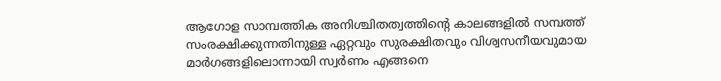ആഗോള സാമ്പത്തിക അനിശ്ചിതത്വത്തിന്റെ കാലങ്ങളില്‍ സമ്പത്ത് സംരക്ഷിക്കുന്നതിനുള്ള ഏറ്റവും സുരക്ഷിതവും വിശ്വസനീയവുമായ മാര്‍ഗങ്ങളിലൊന്നായി സ്വര്‍ണം എങ്ങനെ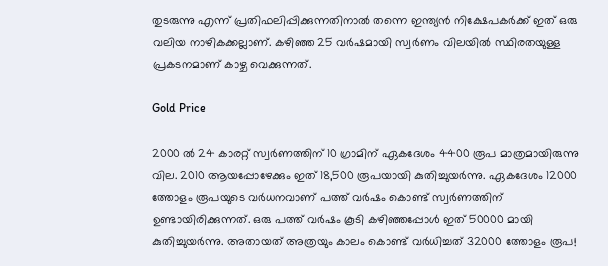തുടരുന്നു എന്ന് പ്രതിഫലിപ്പിക്കുന്നതിനാല്‍ തന്നെ ഇന്ത്യന്‍ നിക്ഷേപകര്‍ക്ക് ഇത് ഒരു വലിയ നാഴികക്കല്ലാണ്. കഴിഞ്ഞ 25 വര്‍ഷമായി സ്വര്‍ണം വിലയില്‍ സ്ഥിരതയുള്ള പ്രകടനമാണ് കാഴ്ച വെക്കുന്നത്.

Gold Price

2000 ല്‍ 24 കാരറ്റ് സ്വര്‍ണത്തിന് 10 ഗ്രാമിന് ഏകദേശം 4400 രൂപ മാത്രമായിരുന്നു വില. 2010 ആയപ്പോഴേക്കും ഇത് 18,500 രൂപയായി കുതിച്ചുയര്‍ന്നു. ഏകദേശം 12000 ത്തോളം രൂപയുടെ വര്‍ധനവാണ് പത്ത് വര്‍ഷം കൊണ്ട് സ്വര്‍ണത്തിന് ഉണ്ടായിരിക്കുന്നത്. ഒരു പത്ത് വര്‍ഷം കൂടി കഴിഞ്ഞപ്പോള്‍ ഇത് 50000 മായി കുതിച്ചുയര്‍ന്നു. അതായത് അത്രയും കാലം കൊണ്ട് വര്‍ധിച്ചത് 32000 ത്തോളം രൂപ!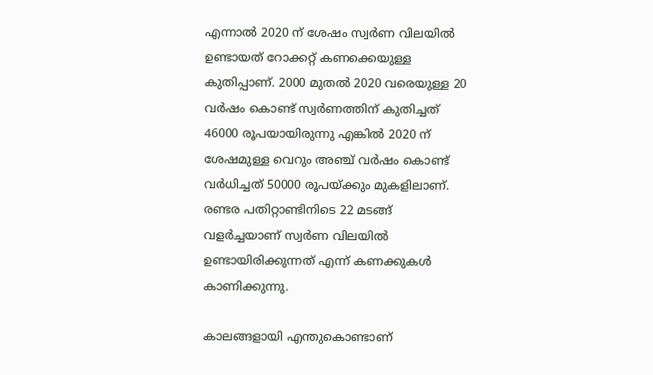എന്നാല്‍ 2020 ന് ശേഷം സ്വര്‍ണ വിലയില്‍ ഉണ്ടായത് റോക്കറ്റ് കണക്കെയുള്ള കുതിപ്പാണ്. 2000 മുതല്‍ 2020 വരെയുള്ള 20 വര്‍ഷം കൊണ്ട് സ്വര്‍ണത്തിന് കുതിച്ചത് 46000 രൂപയായിരുന്നു എങ്കില്‍ 2020 ന് ശേഷമുള്ള വെറും അഞ്ച് വര്‍ഷം കൊണ്ട് വര്‍ധിച്ചത് 50000 രൂപയ്ക്കും മുകളിലാണ്. രണ്ടര പതിറ്റാണ്ടിനിടെ 22 മടങ്ങ് വളര്‍ച്ചയാണ് സ്വര്‍ണ വിലയില്‍ ഉണ്ടായിരിക്കുന്നത് എന്ന് കണക്കുകള്‍ കാണിക്കുന്നു.

കാലങ്ങളായി എന്തുകൊണ്ടാണ്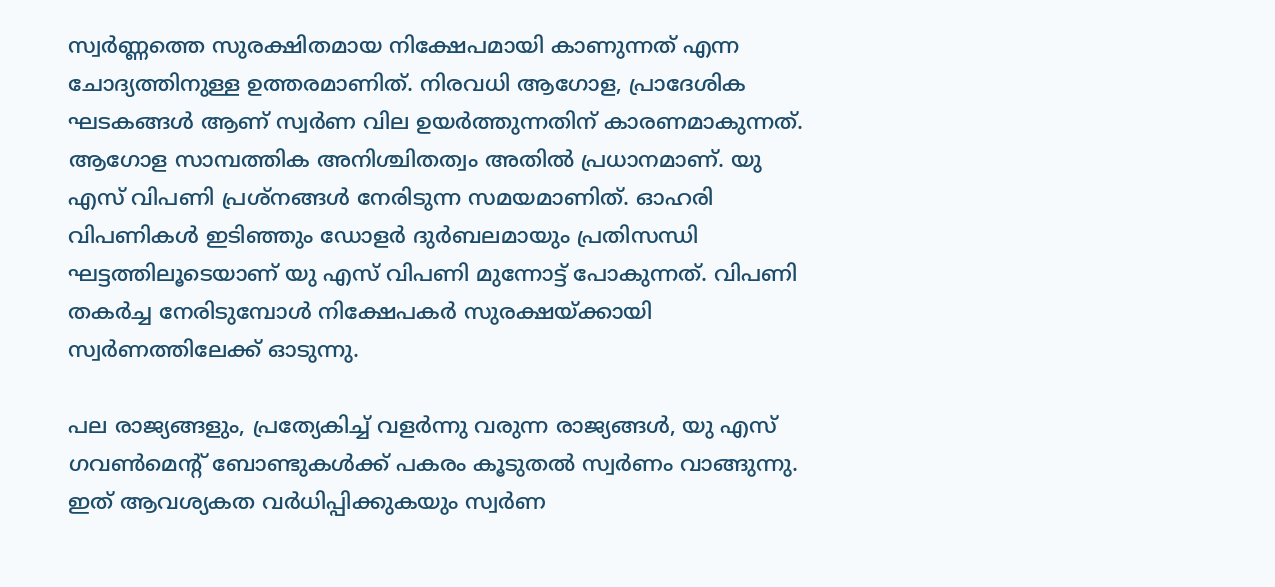സ്വര്‍ണ്ണത്തെ സുരക്ഷിതമായ നിക്ഷേപമായി കാണുന്നത് എന്ന ചോദ്യത്തിനുള്ള ഉത്തരമാണിത്. നിരവധി ആഗോള, പ്രാദേശിക ഘടകങ്ങള്‍ ആണ് സ്വര്‍ണ വില ഉയര്‍ത്തുന്നതിന് കാരണമാകുന്നത്. ആഗോള സാമ്പത്തിക അനിശ്ചിതത്വം അതില്‍ പ്രധാനമാണ്. യു എസ് വിപണി പ്രശ്നങ്ങള്‍ നേരിടുന്ന സമയമാണിത്. ഓഹരി വിപണികള്‍ ഇടിഞ്ഞും ഡോളര്‍ ദുര്‍ബലമായും പ്രതിസന്ധി ഘട്ടത്തിലൂടെയാണ് യു എസ് വിപണി മുന്നോട്ട് പോകുന്നത്. വിപണി തകര്‍ച്ച നേരിടുമ്പോള്‍ നിക്ഷേപകര്‍ സുരക്ഷയ്ക്കായി സ്വര്‍ണത്തിലേക്ക് ഓടുന്നു.

പല രാജ്യങ്ങളും, പ്രത്യേകിച്ച് വളര്‍ന്നു വരുന്ന രാജ്യങ്ങള്‍, യു എസ് ഗവണ്‍മെന്റ് ബോണ്ടുകള്‍ക്ക് പകരം കൂടുതല്‍ സ്വര്‍ണം വാങ്ങുന്നു. ഇത് ആവശ്യകത വര്‍ധിപ്പിക്കുകയും സ്വര്‍ണ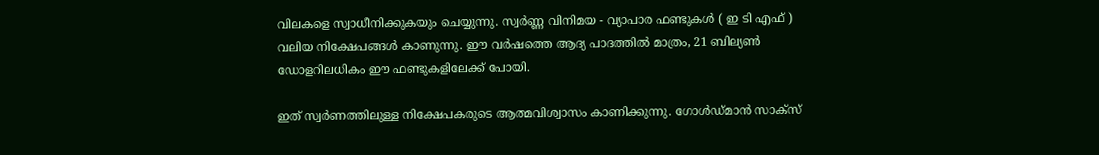വിലകളെ സ്വാധീനിക്കുകയും ചെയ്യുന്നു. സ്വര്‍ണ്ണ വിനിമയ - വ്യാപാര ഫണ്ടുകള്‍ ( ഇ ടി എഫ് ) വലിയ നിക്ഷേപങ്ങള്‍ കാണുന്നു. ഈ വര്‍ഷത്തെ ആദ്യ പാദത്തില്‍ മാത്രം, 21 ബില്യണ്‍ ഡോളറിലധികം ഈ ഫണ്ടുകളിലേക്ക് പോയി.

ഇത് സ്വര്‍ണത്തിലുള്ള നിക്ഷേപകരുടെ ആത്മവിശ്വാസം കാണിക്കുന്നു. ഗോള്‍ഡ്മാന്‍ സാക്സ്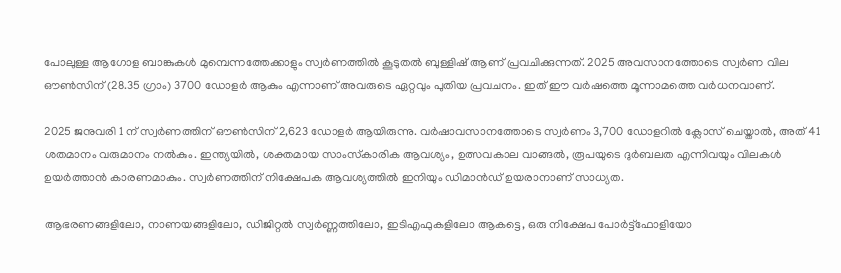പോലുള്ള ആഗോള ബാങ്കുകള്‍ മുമ്പെന്നത്തേക്കാളും സ്വര്‍ണത്തില്‍ കൂടുതല്‍ ബുള്ളിഷ് ആണ് പ്രവചിക്കുന്നത്. 2025 അവസാനത്തോടെ സ്വര്‍ണ വില ഔണ്‍സിന് (28.35 ഗ്രാം) 3700 ഡോളര്‍ ആകും എന്നാണ് അവരുടെ ഏറ്റവും പുതിയ പ്രവചനം. ഇത് ഈ വര്‍ഷത്തെ മൂന്നാമത്തെ വര്‍ധനവാണ്.

2025 ജനുവരി 1 ന് സ്വര്‍ണത്തിന് ഔണ്‍സിന് 2,623 ഡോളര്‍ ആയിരുന്നു. വര്‍ഷാവസാനത്തോടെ സ്വര്‍ണം 3,700 ഡോളറില്‍ ക്ലോസ് ചെയ്താല്‍, അത് 41 ശതമാനം വരുമാനം നല്‍കും. ഇന്ത്യയില്‍, ശക്തമായ സാംസ്‌കാരിക ആവശ്യം, ഉത്സവകാല വാങ്ങല്‍, രൂപയുടെ ദുര്‍ബലത എന്നിവയും വിലകള്‍ ഉയര്‍ത്താന്‍ കാരണമാകും. സ്വര്‍ണത്തിന് നിക്ഷേപക ആവശ്യത്തില്‍ ഇനിയും ഡിമാന്‍ഡ് ഉയരാനാണ് സാധ്യത.

ആഭരണങ്ങളിലോ, നാണയങ്ങളിലോ, ഡിജിറ്റല്‍ സ്വര്‍ണ്ണത്തിലോ, ഇടിഎഫുകളിലോ ആകട്ടെ, ഒരു നിക്ഷേപ പോര്‍ട്ട്ഫോളിയോ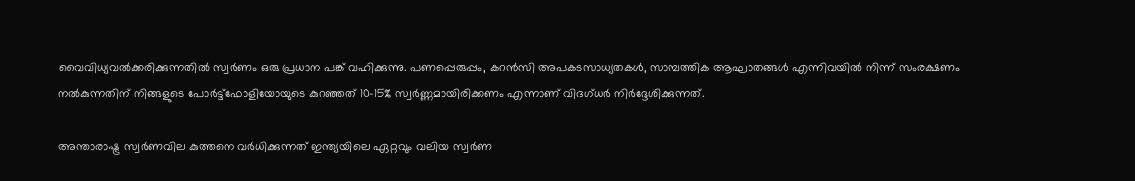വൈവിധ്യവല്‍ക്കരിക്കുന്നതില്‍ സ്വര്‍ണം ഒരു പ്രധാന പങ്ക് വഹിക്കുന്നു. പണപ്പെരുപ്പം, കറന്‍സി അപകടസാധ്യതകള്‍, സാമ്പത്തിക ആഘാതങ്ങള്‍ എന്നിവയില്‍ നിന്ന് സംരക്ഷണം നല്‍കുന്നതിന് നിങ്ങളുടെ പോര്‍ട്ട്ഫോളിയോയുടെ കുറഞ്ഞത് 10-15% സ്വര്‍ണ്ണമായിരിക്കണം എന്നാണ് വിദഗ്ധര്‍ നിര്‍ദ്ദേശിക്കുന്നത്.

അന്താരാഷ്ട്ര സ്വര്‍ണവില കുത്തനെ വര്‍ധിക്കുന്നത് ഇന്ത്യയിലെ ഏറ്റവും വലിയ സ്വര്‍ണ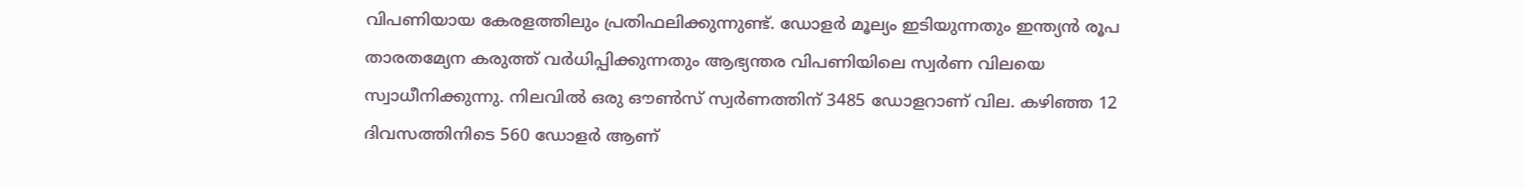വിപണിയായ കേരളത്തിലും പ്രതിഫലിക്കുന്നുണ്ട്. ഡോളര്‍ മൂല്യം ഇടിയുന്നതും ഇന്ത്യന്‍ രൂപ താരതമ്യേന കരുത്ത് വര്‍ധിപ്പിക്കുന്നതും ആഭ്യന്തര വിപണിയിലെ സ്വര്‍ണ വിലയെ സ്വാധീനിക്കുന്നു. നിലവില്‍ ഒരു ഔണ്‍സ് സ്വര്‍ണത്തിന് 3485 ഡോളറാണ് വില. കഴിഞ്ഞ 12 ദിവസത്തിനിടെ 560 ഡോളര്‍ ആണ്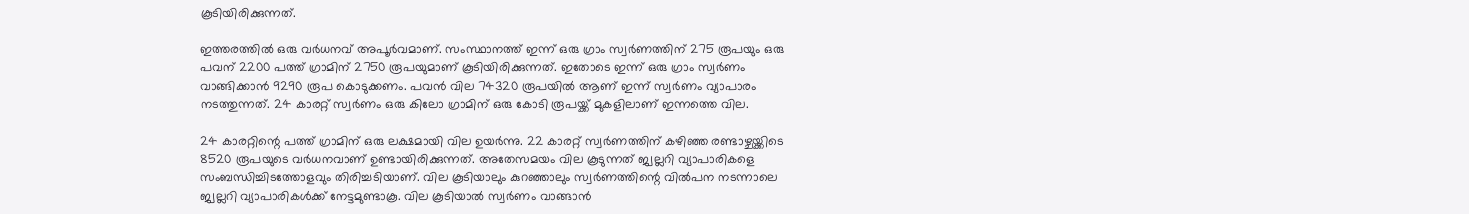കൂടിയിരിക്കുന്നത്.

ഇത്തരത്തില്‍ ഒരു വര്‍ധനവ് അപൂര്‍വമാണ്. സംസ്ഥാനത്ത് ഇന്ന് ഒരു ഗ്രാം സ്വര്‍ണത്തിന് 275 രൂപയും ഒരു പവന് 2200 പത്ത് ഗ്രാമിന് 2750 രൂപയുമാണ് കൂടിയിരിക്കുന്നത്. ഇതോടെ ഇന്ന് ഒരു ഗ്രാം സ്വര്‍ണം വാങ്ങിക്കാന്‍ 9290 രൂപ കൊടുക്കണം. പവന്‍ വില 74320 രൂപയില്‍ ആണ് ഇന്ന് സ്വര്‍ണം വ്യാപാരം നടത്തുന്നത്. 24 കാരറ്റ് സ്വര്‍ണം ഒരു കിലോ ഗ്രാമിന് ഒരു കോടി രൂപയ്ക്ക് മുകളിലാണ് ഇന്നത്തെ വില.

24 കാരറ്റിന്റെ പത്ത് ഗ്രാമിന് ഒരു ലക്ഷമായി വില ഉയര്‍ന്നു. 22 കാരറ്റ് സ്വര്‍ണത്തിന് കഴിഞ്ഞ രണ്ടാഴ്ചയ്ക്കിടെ 8520 രൂപയുടെ വര്‍ധനവാണ് ഉണ്ടായിരിക്കുന്നത്. അതേസമയം വില കൂടുന്നത് ജ്വല്ലറി വ്യാപാരികളെ സംബന്ധിച്ചിടത്തോളവും തിരിച്ചടിയാണ്. വില കൂടിയാലും കുറഞ്ഞാലും സ്വര്‍ണത്തിന്റെ വില്‍പന നടന്നാലെ ജ്വല്ലറി വ്യാപാരികള്‍ക്ക് നേട്ടമുണ്ടാകൂ. വില കൂടിയാല്‍ സ്വര്‍ണം വാങ്ങാന്‍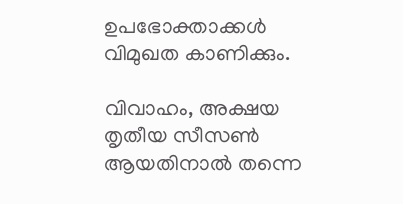ഉപഭോക്താക്കള്‍ വിമുഖത കാണിക്കും.

വിവാഹം, അക്ഷയ തൃതീയ സീസണ്‍ ആയതിനാല്‍ തന്നെ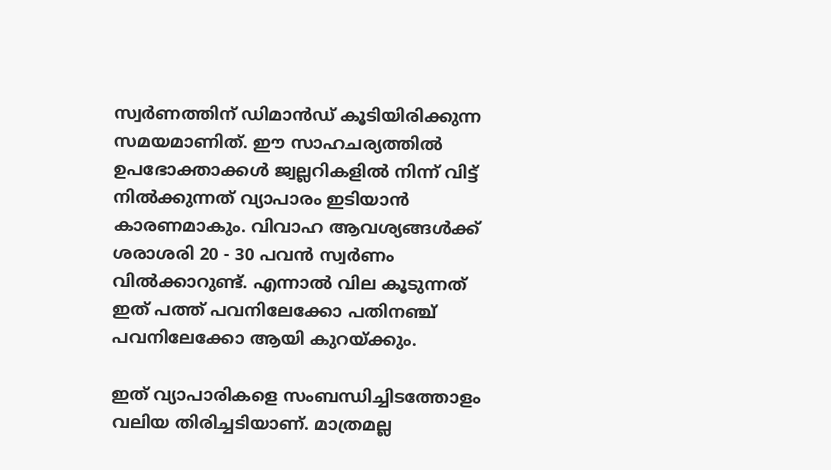സ്വര്‍ണത്തിന് ഡിമാന്‍ഡ് കൂടിയിരിക്കുന്ന സമയമാണിത്. ഈ സാഹചര്യത്തില്‍ ഉപഭോക്താക്കള്‍ ജ്വല്ലറികളില്‍ നിന്ന് വിട്ട് നില്‍ക്കുന്നത് വ്യാപാരം ഇടിയാന്‍ കാരണമാകും. വിവാഹ ആവശ്യങ്ങള്‍ക്ക് ശരാശരി 20 - 30 പവന്‍ സ്വര്‍ണം വില്‍ക്കാറുണ്ട്. എന്നാല്‍ വില കൂടുന്നത് ഇത് പത്ത് പവനിലേക്കോ പതിനഞ്ച് പവനിലേക്കോ ആയി കുറയ്ക്കും.

ഇത് വ്യാപാരികളെ സംബന്ധിച്ചിടത്തോളം വലിയ തിരിച്ചടിയാണ്. മാത്രമല്ല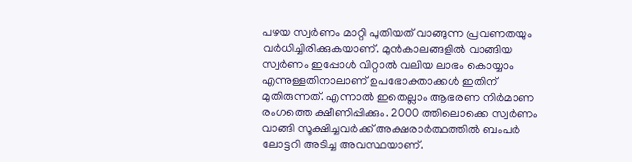പഴയ സ്വര്‍ണം മാറ്റി പുതിയത് വാങ്ങുന്ന പ്രവണതയും വര്‍ധിച്ചിരിക്കുകയാണ്. മുന്‍കാലങ്ങളില്‍ വാങ്ങിയ സ്വര്‍ണം ഇപ്പോള്‍ വിറ്റാല്‍ വലിയ ലാഭം കൊയ്യാം എന്നുള്ളതിനാലാണ് ഉപഭോക്താക്കള്‍ ഇതിന് മുതിരുന്നത്. എന്നാല്‍ ഇതെല്ലാം ആഭരണ നിര്‍മാണ രംഗത്തെ ക്ഷീണിപ്പിക്കും. 2000 ത്തിലൊക്കെ സ്വര്‍ണം വാങ്ങി സൂക്ഷിച്ചവര്‍ക്ക് അക്ഷരാര്‍ത്ഥത്തില്‍ ബംപര്‍ ലോട്ടറി അടിച്ച അവസ്ഥയാണ്.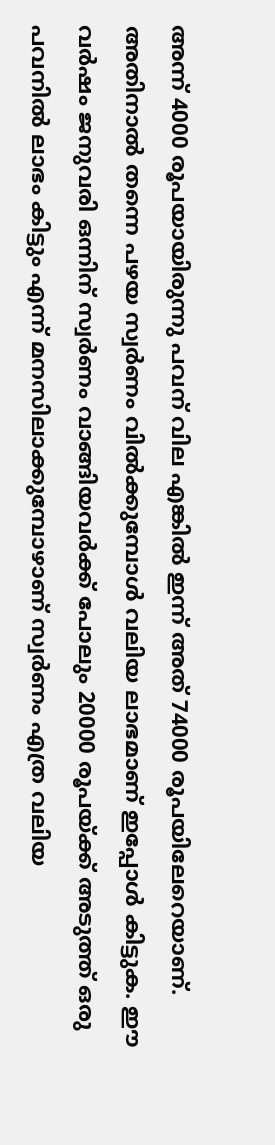അന്ന് 4000 രൂപയായിരുന്നു പവന് വില എങ്കില്‍ ഇന്ന് അത് 74000 രൂപയിലേറെയാണ്. അതിനാല്‍ തന്നെ പഴയ സ്വര്‍ണം വില്‍ക്കുമ്പോള്‍ വലിയ ലാഭമാണ് ഇപ്പോള്‍ കിട്ടുക. ഈ വര്‍ഷം ജനുവരി ഒന്നിന് സ്വര്‍ണം വാങ്ങിയവര്‍ക്ക് പോലും 20000 രൂപയ്ക്ക് അടുത്ത് ഒരു പവനില്‍ ലാഭം കിട്ടും എന്ന് മനസിലാക്കുമ്പോഴാണ് സ്വര്‍ണം എത്ര വലിയ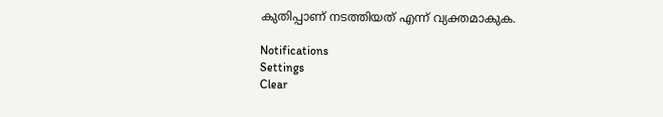കുതിപ്പാണ് നടത്തിയത് എന്ന് വ്യക്തമാകുക.

Notifications
Settings
Clear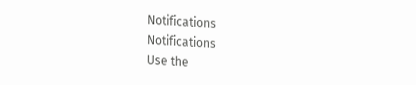Notifications
Notifications
Use the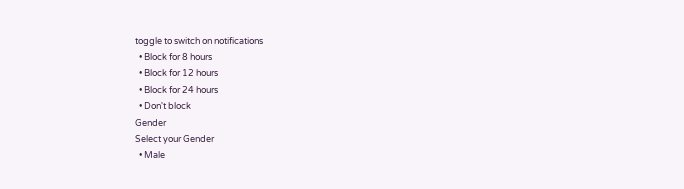toggle to switch on notifications
  • Block for 8 hours
  • Block for 12 hours
  • Block for 24 hours
  • Don't block
Gender
Select your Gender
  • Male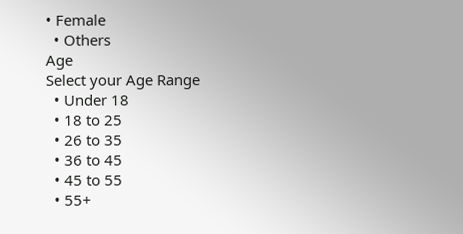• Female
  • Others
Age
Select your Age Range
  • Under 18
  • 18 to 25
  • 26 to 35
  • 36 to 45
  • 45 to 55
  • 55+